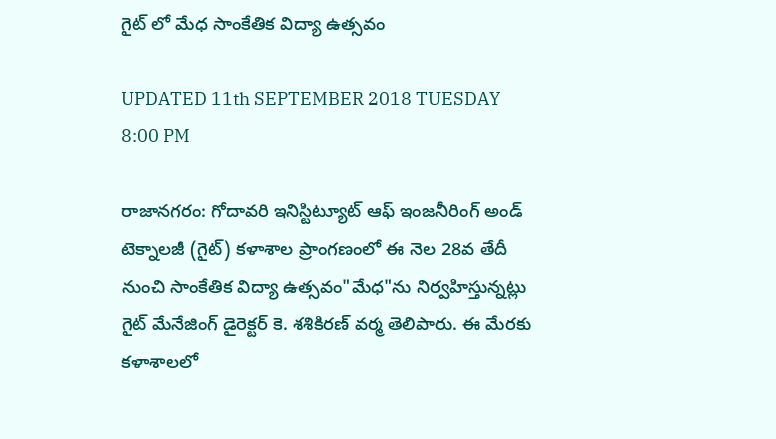గైట్ లో మేధ సాంకేతిక విద్యా ఉత్సవం

UPDATED 11th SEPTEMBER 2018 TUESDAY 8:00 PM

రాజానగరం: గోదావరి ఇనిస్టిట్యూట్ ఆఫ్ ఇంజనీరింగ్ అండ్ టెక్నాలజీ (గైట్) కళాశాల ప్రాంగణంలో ఈ నెల 28వ తేదీ నుంచి సాంకేతిక విద్యా ఉత్సవం"మేధ"ను నిర్వహిస్తున్నట్లు గైట్ మేనేజింగ్ డైరెక్టర్ కె. శశికిరణ్ వర్మ తెలిపారు. ఈ మేరకు కళాశాలలో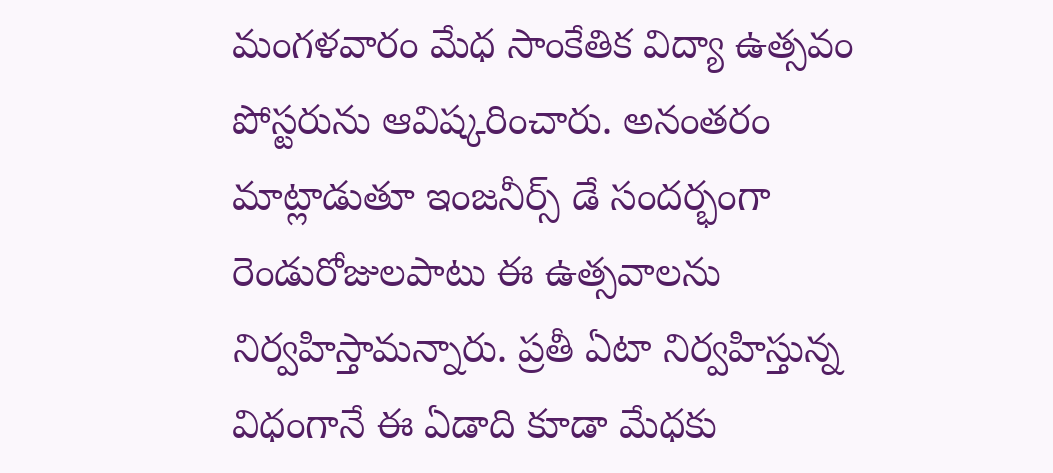మంగళవారం మేధ సాంకేతిక విద్యా ఉత్సవం పోస్టరును ఆవిష్కరించారు. అనంతరం మాట్లాడుతూ ఇంజనీర్స్ డే సందర్భంగా రెండురోజులపాటు ఈ ఉత్సవాలను నిర్వహిస్తామన్నారు. ప్రతీ ఏటా నిర్వహిస్తున్న విధంగానే ఈ ఏడాది కూడా మేధకు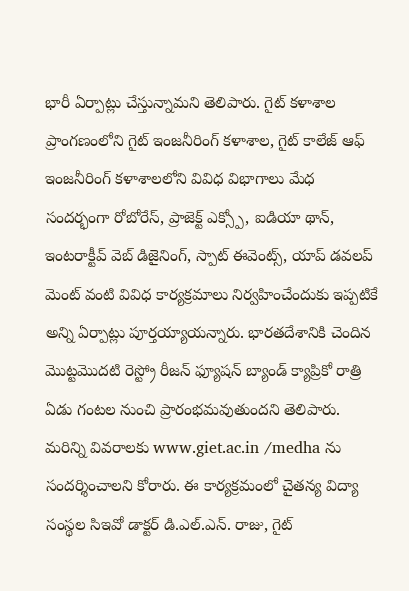భారీ ఏర్పాట్లు చేస్తున్నామని తెలిపారు. గైట్ కళాశాల ప్రాంగణంలోని గైట్ ఇంజనీరింగ్ కళాశాల, గైట్ కాలేజ్ ఆఫ్ ఇంజనీరింగ్ కళాశాలలోని వివిధ విభాగాలు మేధ సందర్భంగా రోబోరేస్, ప్రాజెక్ట్ ఎక్స్పో, ఐడియా థాన్, ఇంటరాక్టీవ్ వెబ్ డిజైనింగ్, స్పాట్ ఈవెంట్స్, యాప్ డవలప్ మెంట్ వంటి వివిధ కార్యక్రమాలు నిర్వహించేందుకు ఇప్పటికే అన్ని ఏర్పాట్లు పూర్తయ్యాయన్నారు. భారతదేశానికి చెందిన మొట్టమొదటి రెస్ట్రో రీజన్ ఫ్యూషన్ బ్యాండ్ క్యాప్రికో రాత్రి ఏడు గంటల నుంచి ప్రారంభమవుతుందని తెలిపారు. మరిన్ని వివరాలకు www.giet.ac.in /medha ను సందర్శించాలని కోరారు. ఈ కార్యక్రమంలో చైతన్య విద్యా  సంస్థల సిఇవో డాక్టర్ డి.ఎల్.ఎన్. రాజు, గైట్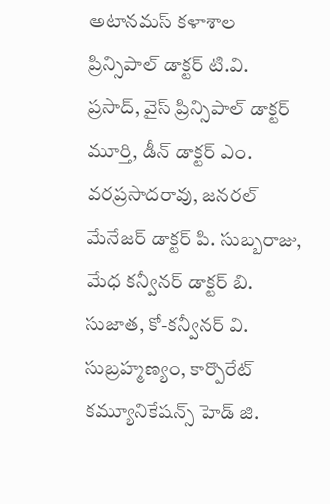అటానమస్ కళాశాల ప్రిన్సిపాల్ డాక్టర్ టి.వి. ప్రసాద్, వైస్ ప్రిన్సిపాల్ డాక్టర్ మూర్తి, డీన్ డాక్టర్ ఎం. వరప్రసాదరావు, జనరల్ మేనేజర్ డాక్టర్ పి. సుబ్బరాజు, మేధ కన్వీనర్ డాక్టర్ బి. సుజాత, కో-కన్వీనర్ వి. సుబ్రహ్మణ్యం, కార్పొరేట్ కమ్యూనికేషన్స్ హెడ్ జి.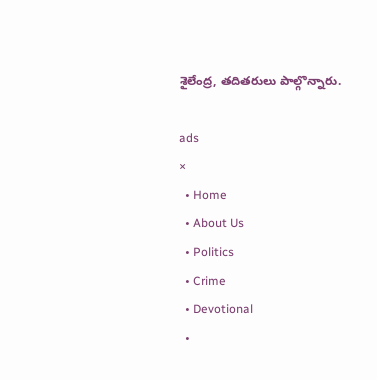శైలేంద్ర, తదితరులు పాల్గొన్నారు.

ads
×
  • Home
  • About Us
  • Politics
  • Crime
  • Devotional
  •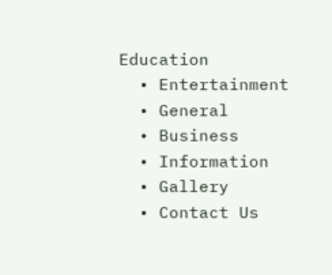Education
  • Entertainment
  • General
  • Business
  • Information
  • Gallery
  • Contact Us